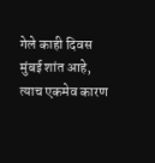गेले काही दिवस मुंबई शांत आहे, त्याच एकमेव कारण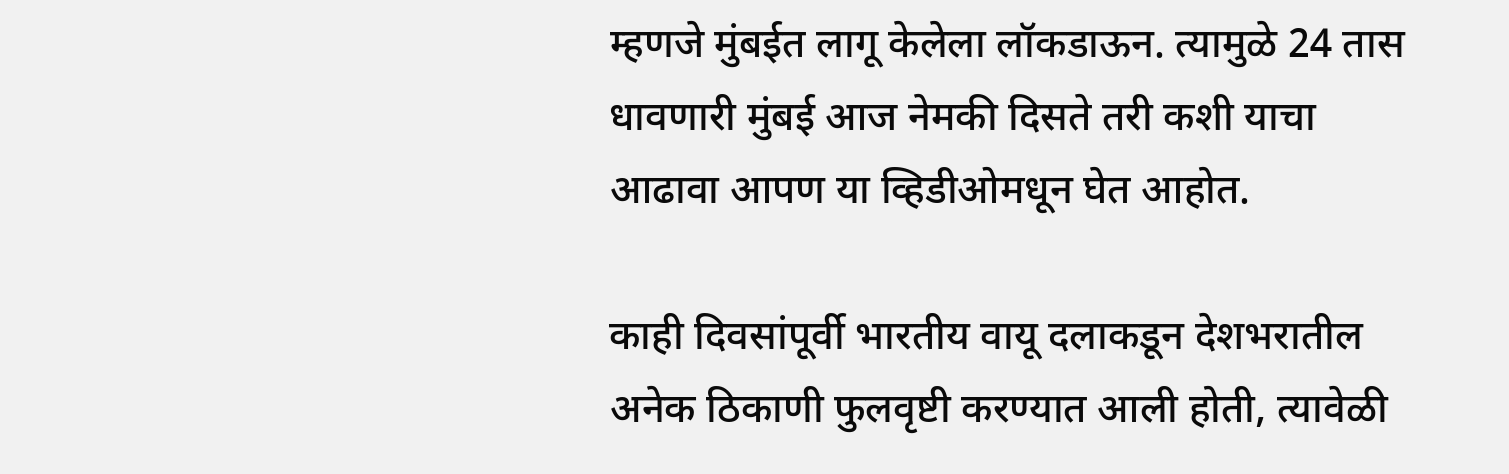म्हणजे मुंबईत लागू केलेला लॉकडाऊन. त्यामुळे 24 तास धावणारी मुंबई आज नेमकी दिसते तरी कशी याचा आढावा आपण या व्हिडीओमधून घेत आहोत.

काही दिवसांपूर्वी भारतीय वायू दलाकडून देशभरातील अनेक ठिकाणी फुलवृष्टी करण्यात आली होती, त्यावेळी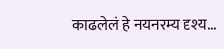काढलेलं हे नयनरम्य दृश्य...